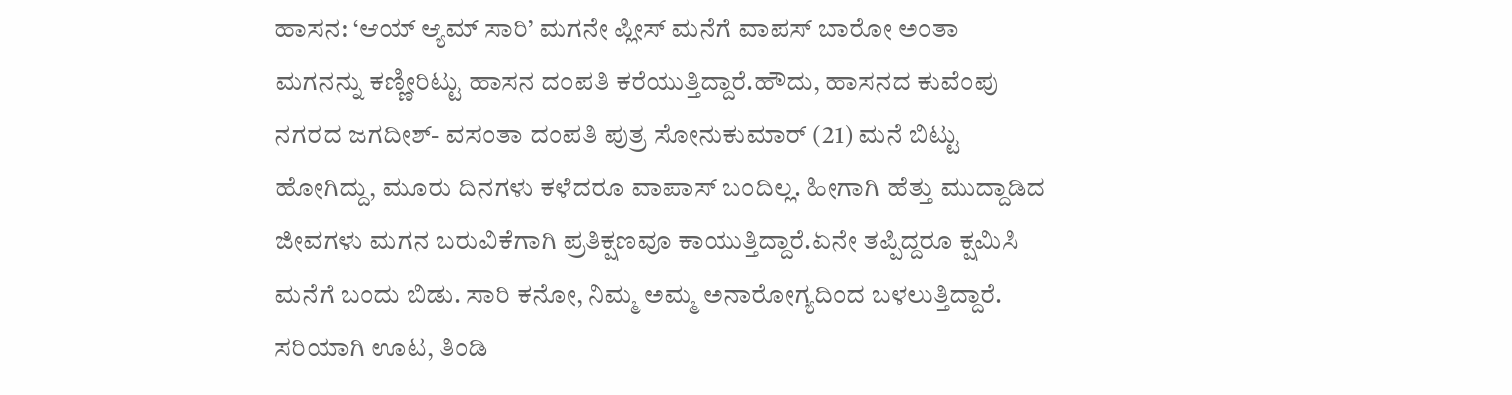ಹಾಸನ: ‘ಆಯ್ ಆ್ಯಮ್ ಸಾರಿ’ ಮಗನೇ ಪ್ಲೀಸ್ ಮನೆಗೆ ವಾಪಸ್ ಬಾರೋ ಅಂತಾ ಮಗನನ್ನು ಕಣ್ಣೀರಿಟ್ಟು ಹಾಸನ ದಂಪತಿ ಕರೆಯುತ್ತಿದ್ದಾರೆ.ಹೌದು, ಹಾಸನದ ಕುವೆಂಪು ನಗರದ ಜಗದೀಶ್- ವಸಂತಾ ದಂಪತಿ ಪುತ್ರ ಸೋನುಕುಮಾರ್ (21) ಮನೆ ಬಿಟ್ಟು ಹೋಗಿದ್ದು, ಮೂರು ದಿನಗಳು ಕಳೆದರೂ ವಾಪಾಸ್ ಬಂದಿಲ್ಲ. ಹೀಗಾಗಿ ಹೆತ್ತು ಮುದ್ದಾಡಿದ ಜೀವಗಳು ಮಗನ ಬರುವಿಕೆಗಾಗಿ ಪ್ರತಿಕ್ಷಣವೂ ಕಾಯುತ್ತಿದ್ದಾರೆ.ಏನೇ ತಪ್ಪಿದ್ದರೂ ಕ್ಷಮಿಸಿ ಮನೆಗೆ ಬಂದು ಬಿಡು. ಸಾರಿ ಕನೋ, ನಿಮ್ಮ ಅಮ್ಮ ಅನಾರೋಗ್ಯದಿಂದ ಬಳಲುತ್ತಿದ್ದಾರೆ. ಸರಿಯಾಗಿ ಊಟ, ತಿಂಡಿ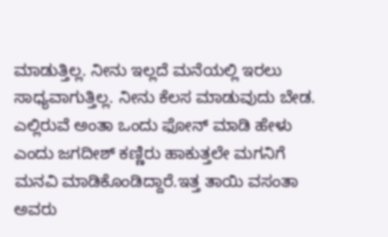ಮಾಡುತ್ತಿಲ್ಲ. ನೀನು ಇಲ್ಲದೆ ಮನೆಯಲ್ಲಿ ಇರಲು ಸಾಧ್ಯವಾಗುತ್ತಿಲ್ಲ. ನೀನು ಕೆಲಸ ಮಾಡುವುದು ಬೇಡ. ಎಲ್ಲಿರುವೆ ಅಂತಾ ಒಂದು ಫೋನ್ ಮಾಡಿ ಹೇಳು ಎಂದು ಜಗದೀಶ್ ಕಣ್ಣಿರು ಹಾಕುತ್ತಲೇ ಮಗನಿಗೆ ಮನವಿ ಮಾಡಿಕೊಂಡಿದ್ದಾರೆ.ಇತ್ತ ತಾಯಿ ವಸಂತಾ ಅವರು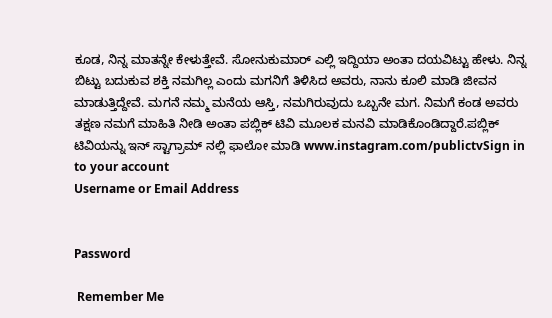ಕೂಡ, ನಿನ್ನ ಮಾತನ್ನೇ ಕೇಳುತ್ತೇವೆ. ಸೋನುಕುಮಾರ್ ಎಲ್ಲಿ ಇದ್ದಿಯಾ ಅಂತಾ ದಯವಿಟ್ಟು ಹೇಳು. ನಿನ್ನ ಬಿಟ್ಟು ಬದುಕುವ ಶಕ್ತಿ ನಮಗಿಲ್ಲ ಎಂದು ಮಗನಿಗೆ ತಿಳಿಸಿದ ಅವರು, ನಾನು ಕೂಲಿ ಮಾಡಿ ಜೀವನ ಮಾಡುತ್ತಿದ್ದೇವೆ. ಮಗನೆ ನಮ್ಮ ಮನೆಯ ಆಸ್ತಿ, ನಮಗಿರುವುದು ಒಬ್ಬನೇ ಮಗ. ನಿಮಗೆ ಕಂಡ ಅವರು ತಕ್ಷಣ ನಮಗೆ ಮಾಹಿತಿ ನೀಡಿ ಅಂತಾ ಪಬ್ಲಿಕ್ ಟಿವಿ ಮೂಲಕ ಮನವಿ ಮಾಡಿಕೊಂಡಿದ್ದಾರೆ.ಪಬ್ಲಿಕ್ ಟಿವಿಯನ್ನು ಇನ್ ಸ್ಟಾಗ್ರಾಮ್ ನಲ್ಲಿ ಫಾಲೋ ಮಾಡಿ www.instagram.com/publictvSign in to your account
Username or Email Address


Password

 Remember Me